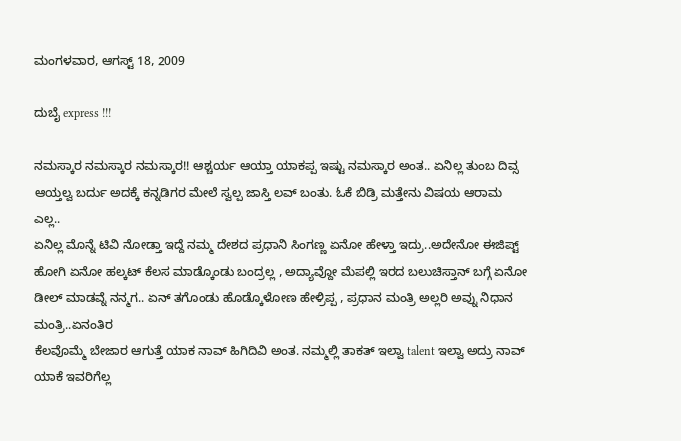ಮಂಗಳವಾರ, ಆಗಸ್ಟ್ 18, 2009

ದುಬೈ express !!!

ನಮಸ್ಕಾರ ನಮಸ್ಕಾರ ನಮಸ್ಕಾರ!! ಆಶ್ಚರ್ಯ ಆಯ್ತಾ ಯಾಕಪ್ಪ ಇಷ್ಟು ನಮಸ್ಕಾರ ಅಂತ.. ಏನಿಲ್ಲ ತುಂಬ ದಿವ್ಸ ಆಯ್ತಲ್ವ ಬರ್ದು ಅದಕ್ಕೆ ಕನ್ನಡಿಗರ ಮೇಲೆ ಸ್ವಲ್ಪ ಜಾಸ್ತಿ ಲವ್ ಬಂತು. ಓಕೆ ಬಿಡ್ರಿ ಮತ್ತೇನು ವಿಷಯ ಆರಾಮ ಎಲ್ಲ..
ಏನಿಲ್ಲ ಮೊನ್ನೆ ಟಿವಿ ನೋಡ್ತಾ ಇದ್ದೆ ನಮ್ಮ ದೇಶದ ಪ್ರಧಾನಿ ಸಿಂಗಣ್ಣ ಏನೋ ಹೇಳ್ತಾ ಇದ್ರು..ಅದೇನೋ ಈಜಿಪ್ಟ್ ಹೋಗಿ ಏನೋ ಹಲ್ಕಟ್ ಕೆಲಸ ಮಾಡ್ಕೊಂಡು ಬಂದ್ರಲ್ಲ , ಅದ್ಯಾವ್ದೋ ಮೆಪಲ್ಲಿ ಇರದ ಬಲುಚಿಸ್ತಾನ್ ಬಗ್ಗೆ ಏನೋ ಡೀಲ್ ಮಾಡವ್ನೆ ನನ್ಮಗ.. ಏನ್ ತಗೊಂಡು ಹೊಡ್ಕೊಳೋಣ ಹೇಳ್ರಿಪ್ಪ , ಪ್ರಧಾನ ಮಂತ್ರಿ ಅಲ್ಲರಿ ಅವ್ನು ನಿಧಾನ ಮಂತ್ರಿ..ಏನಂತಿರ
ಕೆಲವೊಮ್ಮೆ ಬೇಜಾರ ಆಗುತ್ತೆ ಯಾಕ ನಾವ್ ಹಿಗಿದಿವಿ ಅಂತ. ನಮ್ಮಲ್ಲಿ ತಾಕತ್ ಇಲ್ವಾ talent ಇಲ್ವಾ ಅದ್ರು ನಾವ್ ಯಾಕೆ ಇವರಿಗೆಲ್ಲ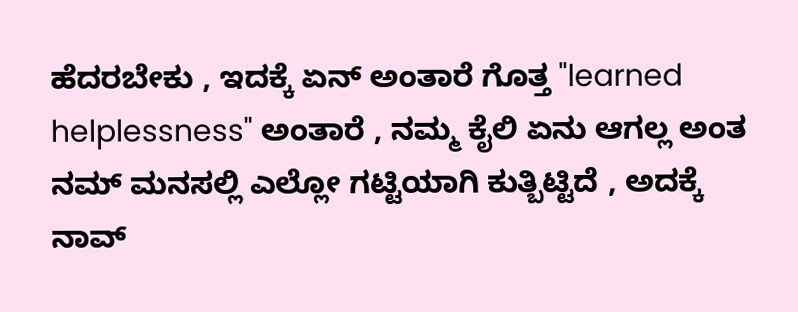ಹೆದರಬೇಕು , ಇದಕ್ಕೆ ಏನ್ ಅಂತಾರೆ ಗೊತ್ತ "learned helplessness" ಅಂತಾರೆ , ನಮ್ಮ ಕೈಲಿ ಏನು ಆಗಲ್ಲ ಅಂತ ನಮ್ ಮನಸಲ್ಲಿ ಎಲ್ಲೋ ಗಟ್ಟಿಯಾಗಿ ಕುತ್ಬಿಟ್ಟಿದೆ , ಅದಕ್ಕೆ ನಾವ್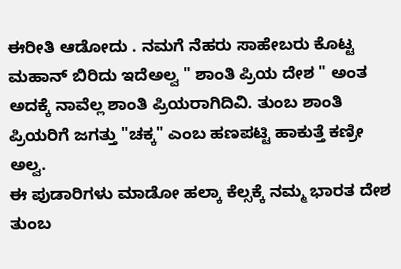ಈರೀತಿ ಆಡೋದು . ನಮಗೆ ನೆಹರು ಸಾಹೇಬರು ಕೊಟ್ಟ ಮಹಾನ್ ಬಿರಿದು ಇದೆಅಲ್ವ " ಶಾಂತಿ ಪ್ರಿಯ ದೇಶ " ಅಂತ ಅದಕ್ಕೆ ನಾವೆಲ್ಲ ಶಾಂತಿ ಪ್ರಿಯರಾಗಿದಿವಿ. ತುಂಬ ಶಾಂತಿ ಪ್ರಿಯರಿಗೆ ಜಗತ್ತು "ಚಕ್ಕ" ಎಂಬ ಹಣಪಟ್ಟಿ ಹಾಕುತ್ತೆ ಕಣ್ರೀ ಅಲ್ವ.
ಈ ಪುಡಾರಿಗಳು ಮಾಡೋ ಹಲ್ಕಾ ಕೆಲ್ಸಕ್ಕೆ ನಮ್ಮ ಭಾರತ ದೇಶ ತುಂಬ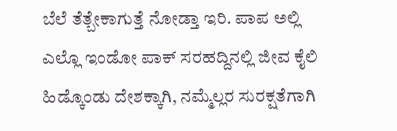ಬೆಲೆ ತೆತ್ಬೇಕಾಗುತ್ತೆ ನೋಡ್ತಾ ಇರಿ. ಪಾಪ ಅಲ್ಲಿ ಎಲ್ಲೊ ಇಂಡೋ ಪಾಕ್ ಸರಹದ್ದಿನಲ್ಲಿ ಜೀವ ಕೈಲಿ ಹಿಡ್ಕೊಂಡು ದೇಶಕ್ಕಾಗಿ, ನಮ್ಮೆಲ್ಲರ ಸುರಕ್ಷತೆಗಾಗಿ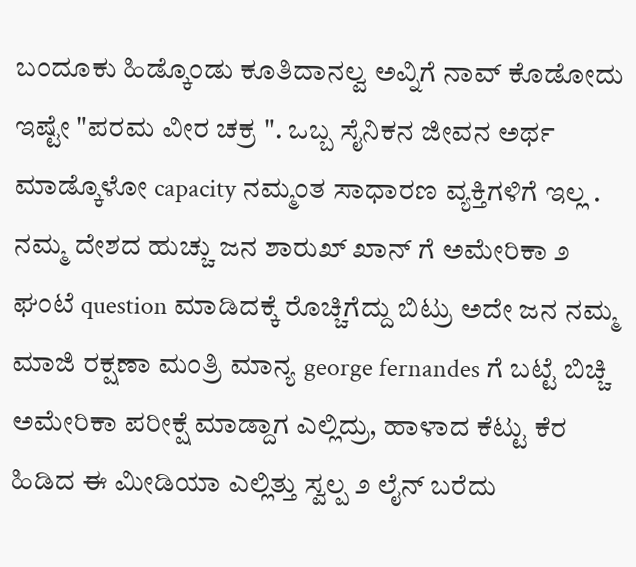ಬಂದೂಕು ಹಿಡ್ಕೊಂಡು ಕೂತಿದಾನಲ್ವ ಅವ್ನಿಗೆ ನಾವ್ ಕೊಡೋದು ಇಷ್ಟೇ "ಪರಮ ವೀರ ಚಕ್ರ ". ಒಬ್ಬ ಸೈನಿಕನ ಜೀವನ ಅರ್ಥ ಮಾಡ್ಕೊಳೋ capacity ನಮ್ಮಂತ ಸಾಧಾರಣ ವ್ಯಕ್ತಿಗಳಿಗೆ ಇಲ್ಲ . ನಮ್ಮ ದೇಶದ ಹುಚ್ಚು ಜನ ಶಾರುಖ್ ಖಾನ್ ಗೆ ಅಮೇರಿಕಾ ೨ ಘಂಟೆ question ಮಾಡಿದಕ್ಕೆ ರೊಚ್ಚಿಗೆದ್ದು ಬಿಟ್ರು ಅದೇ ಜನ ನಮ್ಮ ಮಾಜಿ ರಕ್ಷಣಾ ಮಂತ್ರಿ ಮಾನ್ಯ george fernandes ಗೆ ಬಟ್ಟೆ ಬಿಚ್ಚಿ
ಅಮೇರಿಕಾ ಪರೀಕ್ಷೆ ಮಾಡ್ದಾಗ ಎಲ್ಲಿದ್ರು, ಹಾಳಾದ ಕೆಟ್ಟು ಕೆರ ಹಿಡಿದ ಈ ಮೀಡಿಯಾ ಎಲ್ಲಿತ್ತು ಸ್ವಲ್ಪ ೨ ಲೈನ್ ಬರೆದು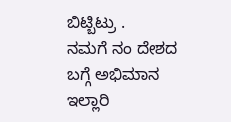ಬಿಟ್ಬಿಟ್ರು .
ನಮಗೆ ನಂ ದೇಶದ ಬಗ್ಗೆ ಅಭಿಮಾನ ಇಲ್ಲಾರಿ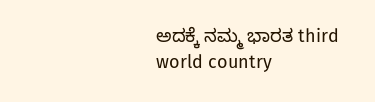ಅದಕ್ಕೆ ನಮ್ಮ ಭಾರತ third world country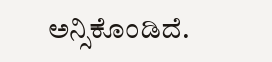ಅನ್ಸಿಕೊಂಡಿದೆ.